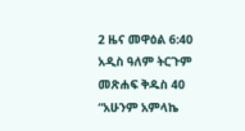2 ዜና መዋዕል 6:40 አዲስ ዓለም ትርጉም መጽሐፍ ቅዱስ 40 “አሁንም አምላኬ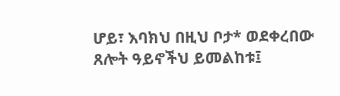ሆይ፣ እባክህ በዚህ ቦታ* ወደቀረበው ጸሎት ዓይኖችህ ይመልከቱ፤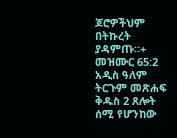ጆሮዎችህም በትኩረት ያዳምጡ።+ መዝሙር 65:2 አዲስ ዓለም ትርጉም መጽሐፍ ቅዱስ 2 ጸሎት ሰሚ የሆንከው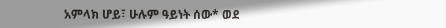አምላክ ሆይ፣ ሁሉም ዓይነት ሰው* ወደ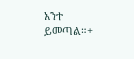አንተ ይመጣል።+